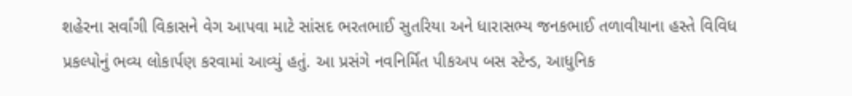શહેરના સર્વાંગી વિકાસને વેગ આપવા માટે સાંસદ ભરતભાઈ સુતરિયા અને ધારાસભ્ય જનકભાઈ તળાવીયાના હસ્તે વિવિધ પ્રકલ્પોનું ભવ્ય લોકાર્પણ કરવામાં આવ્યું હતું. આ પ્રસંગે નવનિર્મિત પીકઅપ બસ સ્ટેન્ડ, આધુનિક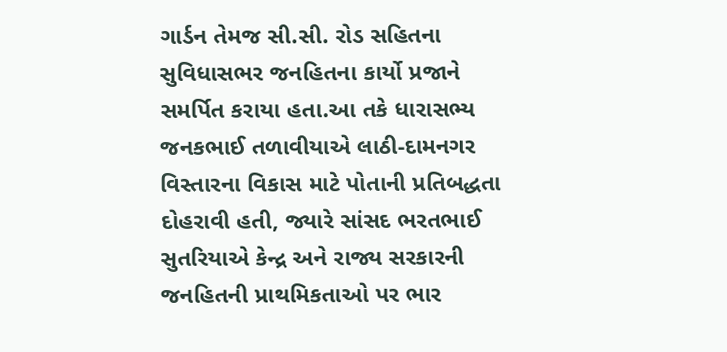ગાર્ડન તેમજ સી.સી. રોડ સહિતના સુવિધાસભર જનહિતના કાર્યો પ્રજાને સમર્પિત કરાયા હતા.આ તકે ધારાસભ્ય જનકભાઈ તળાવીયાએ લાઠી-દામનગર વિસ્તારના વિકાસ માટે પોતાની પ્રતિબદ્ધતા દોહરાવી હતી, જ્યારે સાંસદ ભરતભાઈ સુતરિયાએ કેન્દ્ર અને રાજ્ય સરકારની જનહિતની પ્રાથમિકતાઓ પર ભાર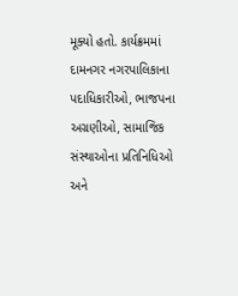મૂક્યો હતો. કાર્યક્રમમાં દામનગર નગરપાલિકાના પદાધિકારીઓ, ભાજપના અગ્રણીઓ, સામાજિક સંસ્થાઓના પ્રતિનિધિઓ અને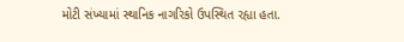મોટી સંખ્યામાં સ્થાનિક નાગરિકો ઉપસ્થિત રહ્યા હતા.